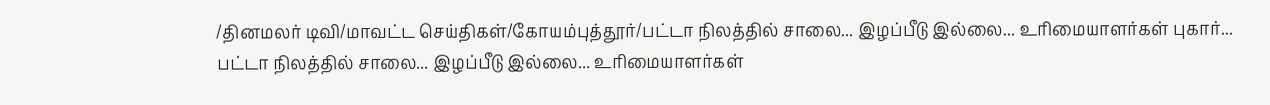/தினமலர் டிவி/மாவட்ட செய்திகள்/கோயம்புத்தூர்/பட்டா நிலத்தில் சாலை... இழப்பீடு இல்லை... உரிமையாளர்கள் புகார்...
பட்டா நிலத்தில் சாலை... இழப்பீடு இல்லை... உரிமையாளர்கள்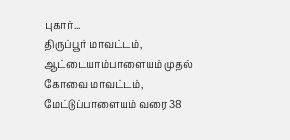புகார்...
திருப்பூர் மாவட்டம், ஆட்டையாம்பாளையம் முதல் கோவை மாவட்டம், மேட்டுப்பாளையம் வரை 38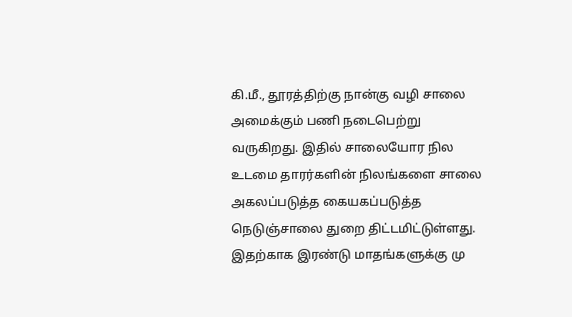கி.மீ., தூரத்திற்கு நான்கு வழி சாலை அமைக்கும் பணி நடைபெற்று வருகிறது. இதில் சாலையோர நில உடமை தாரர்களின் நிலங்களை சாலை அகலப்படுத்த கையகப்படுத்த நெடுஞ்சாலை துறை திட்டமிட்டுள்ளது. இதற்காக இரண்டு மாதங்களுக்கு மு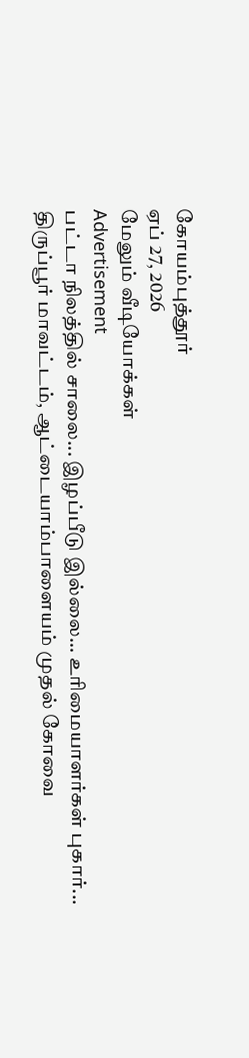கோயம்புத்தூர்
ஏப் 27, 2026
மேலும் வீடியோக்கள்
Advertisement
பட்டா நிலத்தில் சாலை... இழப்பீடு இல்லை... உரிமையாளர்கள் புகார்...
திருப்பூர் மாவட்டம், ஆட்டையாம்பாளையம் முதல் கோவை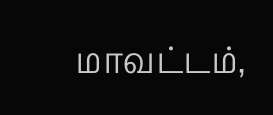மாவட்டம்,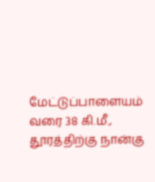மேட்டுப்பாளையம் வரை 38 கி.மீ., தூரத்திற்கு நான்கு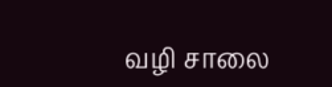வழி சாலை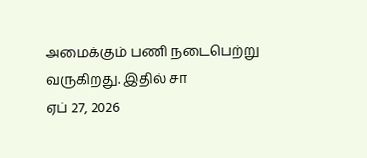அமைக்கும் பணி நடைபெற்று வருகிறது. இதில் சா
ஏப் 27, 2026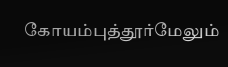கோயம்புத்தூர்மேலும்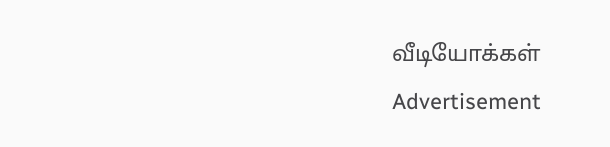வீடியோக்கள்
Advertisement